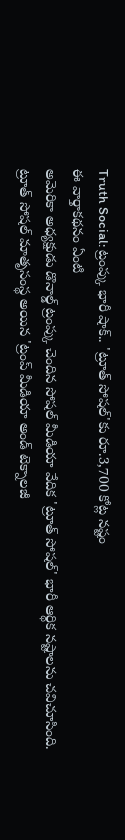Truth Social: ట్రంప్కు భారీ షాక్.. 'ట్రూత్ సోషల్'కు రూ.3,700 కోట్ల నష్టం
ఈ వార్తాకథనం ఏంటి
అమెరికా అధ్యక్షుడు డొనాల్డ్ ట్రంప్కు చెందిన సోషల్ మీడియా వేదిక 'ట్రూత్ సోషల్' భారీ ఆర్థిక నష్టాలను చవిచూసింది. ట్రూత్ సోషల్ మాతృసంస్థ అయిన 'ట్రంప్ మీడియా అండ్ టెక్నాలజీ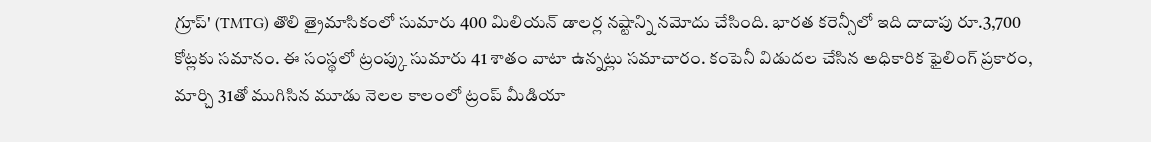గ్రూప్' (TMTG) తొలి త్రైమాసికంలో సుమారు 400 మిలియన్ డాలర్ల నష్టాన్ని నమోదు చేసింది. భారత కరెన్సీలో ఇది దాదాపు రూ.3,700 కోట్లకు సమానం. ఈ సంస్థలో ట్రంప్కు సుమారు 41 శాతం వాటా ఉన్నట్లు సమాచారం. కంపెనీ విడుదల చేసిన అధికారిక ఫైలింగ్ ప్రకారం, మార్చి 31తో ముగిసిన మూడు నెలల కాలంలో ట్రంప్ మీడియా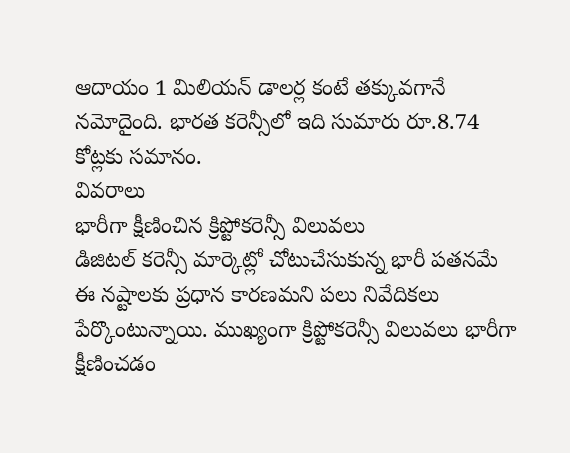ఆదాయం 1 మిలియన్ డాలర్ల కంటే తక్కువగానే నమోదైంది. భారత కరెన్సీలో ఇది సుమారు రూ.8.74 కోట్లకు సమానం.
వివరాలు
భారీగా క్షీణించిన క్రిప్టోకరెన్సీ విలువలు
డిజిటల్ కరెన్సీ మార్కెట్లో చోటుచేసుకున్న భారీ పతనమే ఈ నష్టాలకు ప్రధాన కారణమని పలు నివేదికలు పేర్కొంటున్నాయి. ముఖ్యంగా క్రిప్టోకరెన్సీ విలువలు భారీగా క్షీణించడం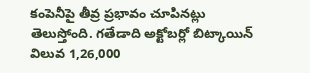కంపెనీపై తీవ్ర ప్రభావం చూపినట్లు తెలుస్తోంది. గతేడాది అక్టోబర్లో బిట్కాయిన్ విలువ 1,26,000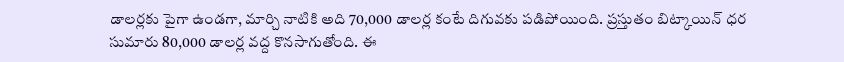డాలర్లకు పైగా ఉండగా, మార్చి నాటికి అది 70,000 డాలర్ల కంటే దిగువకు పడిపోయింది. ప్రస్తుతం బిట్కాయిన్ ధర సుమారు 80,000 డాలర్ల వద్ద కొనసాగుతోంది. ఈ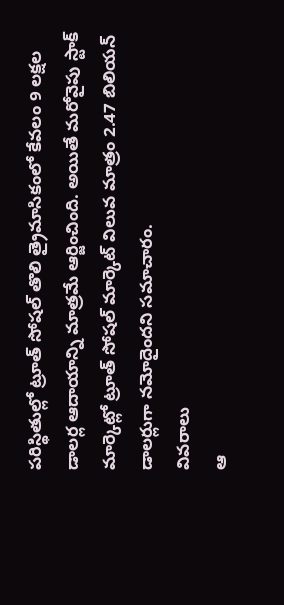పరిస్థితుల్లో ట్రూత్ సోషల్ తొలి త్రైమాసికంలో కేవలం 9 లక్షల డాలర్ల ఆదాయాన్ని మాత్రమే ఆర్జించింది. అయితే మరోవైపు స్టాక్ మార్కెట్లో ట్రూత్ సోషల్ మార్కెట్ విలువ మాత్రం 2.47 బిలియన్ డాలర్లుగా నమోదైందని సమాచారం.
వివరాలు
ఆ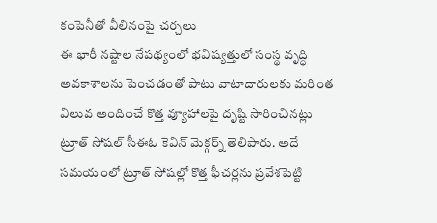కంపెనీతో వీలినంపై చర్చలు
ఈ భారీ నష్టాల నేపథ్యంలో భవిష్యత్తులో సంస్థ వృద్ధి అవకాశాలను పెంచడంతో పాటు వాటాదారులకు మరింత విలువ అందించే కొత్త వ్యూహాలపై దృష్టి సారించినట్లు ట్రూత్ సోషల్ సీఈఓ కెవిన్ మెక్గర్న్ తెలిపారు. అదే సమయంలో ట్రూత్ సోషల్లో కొత్త ఫీచర్లను ప్రవేశపెట్టి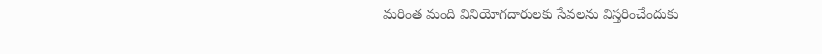మరింత మంది వినియోగదారులకు సేవలను విస్తరించేందుకు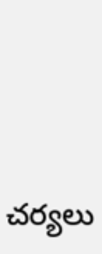చర్యలు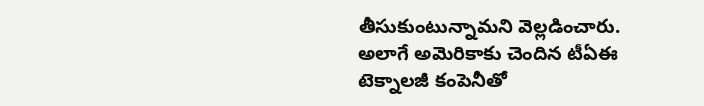తీసుకుంటున్నామని వెల్లడించారు. అలాగే అమెరికాకు చెందిన టీఏఈ టెక్నాలజీ కంపెనీతో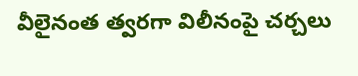వీలైనంత త్వరగా విలీనంపై చర్చలు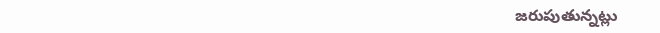జరుపుతున్నట్లు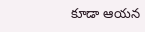కూడా ఆయన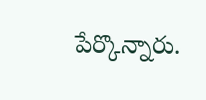పేర్కొన్నారు.